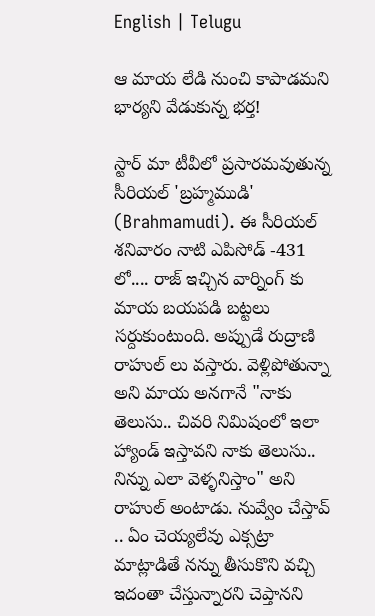English | Telugu

ఆ మాయ లేడి నుంచి కాపాడమని భార్యని వేడుకున్న భర్త!

స్టార్ మా టీవీలో ప్రసారమవుతున్న సీరియల్ 'బ్రహ్మముడి' (Brahmamudi). ఈ సీరియల్ శనివారం నాటి ఎపిసోడ్ -431 లో.... రాజ్ ఇచ్చిన వార్నింగ్ కు మాయ బయపడి బట్టలు సర్దుకుంటుంది. అప్పుడే రుద్రాణి రాహుల్ లు వస్తారు. వెళ్లిపోతున్నా అని మాయ అనగానే "నాకు తెలుసు.. చివరి నిమిషంలో ఇలా హ్యాండ్ ఇస్తావని నాకు తెలుసు.. నిన్ను ఎలా వెళ్ళనిస్తాం" అని రాహుల్ అంటాడు. నువ్వేం చేస్తావ్ .. ఏం చెయ్యలేవు ఎక్సట్రా మాట్లాడితే నన్ను తీసుకొని వచ్చి ఇదంతా చేస్తున్నారని చెప్తానని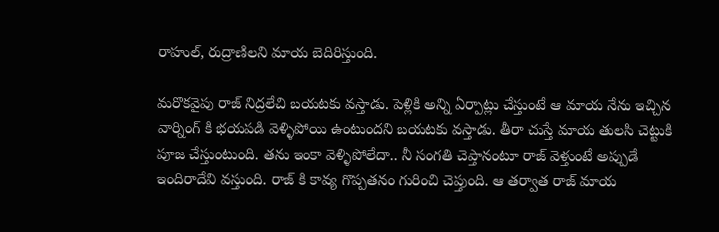రాహుల్, రుద్రాణిలని మాయ బెదిరిస్తుంది.

మరొకవైపు రాజ్ నిద్రలేచి బయటకు వస్తాడు. పెళ్లికి అన్ని ఏర్పాట్లు చేస్తుంటే ఆ మాయ నేను ఇచ్చిన వార్నింగ్ కి భయపడి వెళ్ళిపోయి ఉంటుందని బయటకు వస్తాడు. తీరా చుస్తే మాయ తులసి చెట్టుకి పూజ చేస్తుంటుంది. తను ఇంకా వెళ్ళిపోలేదా.. నీ సంగతి చెప్తానంటూ రాజ్ వెళ్తుంటే అప్పుడే ఇందిరాదేవి వస్తుంది. రాజ్ కి కావ్య గొప్పతనం గురించి చెప్తుంది. ఆ తర్వాత రాజ్ మాయ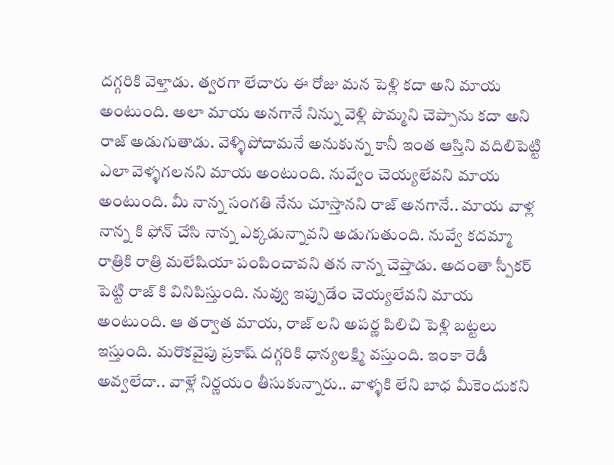దగ్గరికి వెళ్తాడు. త్వరగా లేచారు ఈ రోజు మన పెళ్లి కదా అని మాయ అంటుంది. అలా మాయ అనగానే నిన్ను వెళ్లి పొమ్మని చెప్పాను కదా అని రాజ్ అడుగుతాడు. వెళ్ళిపోదామనే అనుకున్న కానీ ఇంత ఆస్తిని వదిలిపెట్టి ఎలా వెళ్ళగలనని మాయ అంటుంది. నువ్వేం చెయ్యలేవని మాయ అంటుంది. మీ నాన్న సంగతి నేను చూస్తానని రాజ్ అనగానే.. మాయ వాళ్ల నాన్న కి ఫోన్ చేసి నాన్న ఎక్కడున్నావని అడుగుతుంది. నువ్వే కదమ్మా రాత్రికి రాత్రి మలేషియా పంపించావని తన నాన్న చెప్తాడు. అదంతా స్పీకర్ పెట్టి రాజ్ కి వినిపిస్తుంది. నువ్వు ఇప్పుడేం చెయ్యలేవని మాయ అంటుంది. ఆ తర్వాత మాయ, రాజ్ లని అపర్ణ పిలిచి పెళ్లి బట్టలు ఇస్తుంది. మరొకవైపు ప్రకాష్ దగ్గరికి ధాన్యలక్ష్మి వస్తుంది. ఇంకా రెడీ అవ్వలేదా.. వాళ్లే నిర్ణయం తీసుకున్నారు.. వాళ్ళకి లేని బాధ మీకెందుకని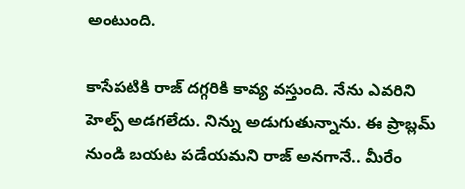అంటుంది.

కాసేపటికి రాజ్ దగ్గరికి కావ్య వస్తుంది. నేను ఎవరిని హెల్ప్ అడగలేదు. నిన్ను అడుగుతున్నాను. ఈ ప్రాబ్లమ్ నుండి బయట పడేయమని రాజ్ అనగానే.. మీరేం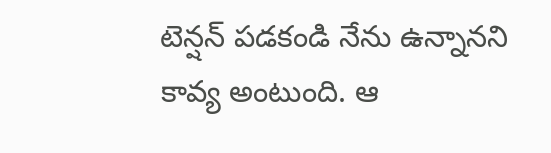టెన్షన్ పడకండి నేను ఉన్నానని కావ్య అంటుంది. ఆ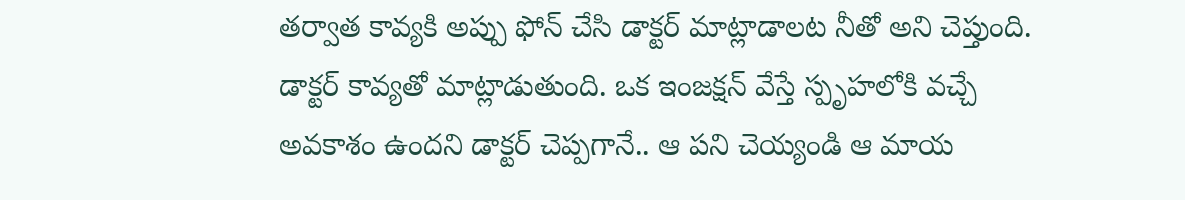తర్వాత కావ్యకి అప్పు ఫోన్ చేసి డాక్టర్ మాట్లాడాలట నీతో అని చెప్తుంది. డాక్టర్ కావ్యతో మాట్లాడుతుంది. ఒక ఇంజక్షన్ వేస్తే స్పృహలోకి వచ్చే అవకాశం ఉందని డాక్టర్ చెప్పగానే.. ఆ పని చెయ్యండి ఆ మాయ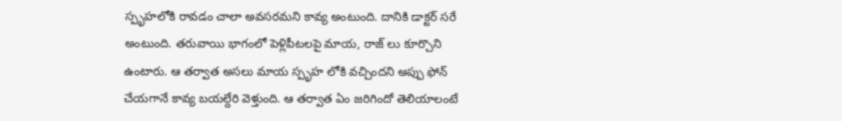స్పృహలోకి రావడం చాలా అవసరమని కావ్య అంటుంది. దానికి డాక్టర్ సరే అంటుంది. తరువాయి భాగంలో పెళ్లిపీటలపై మాయ, రాజ్ లు కూర్చొని ఉంటారు. ఆ తర్వాత అసలు మాయ స్పృహ లోకి వచ్చిందని అప్పు ఫోన్ చేయగానే కావ్య బయల్దేరి వెళ్తుంది. ఆ తర్వాత ఏం జరిగిందో తెలియాలంటే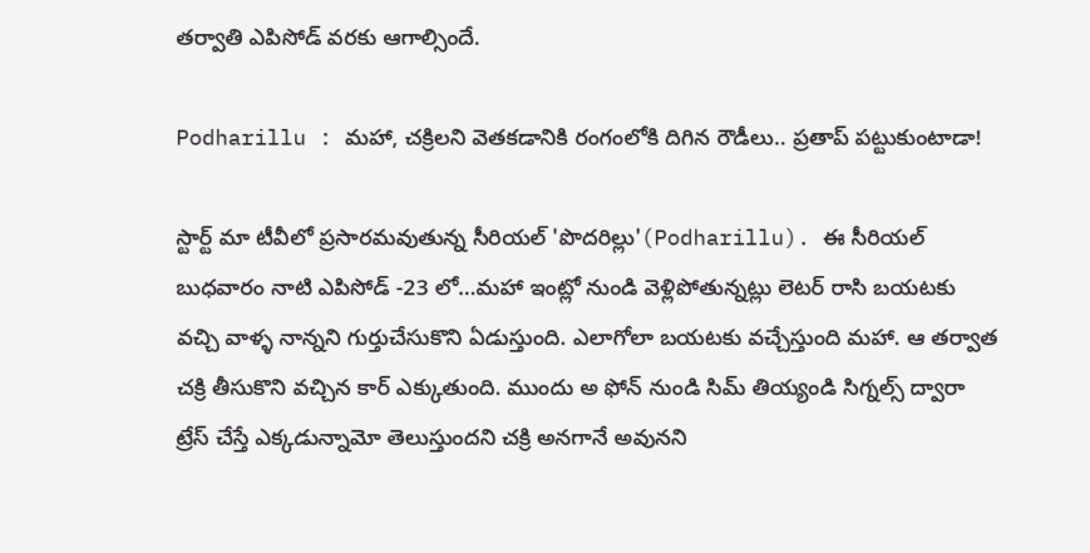తర్వాతి ఎపిసోడ్ వరకు ఆగాల్సిందే.

Podharillu : మహా, చక్రిలని వెతకడానికి రంగంలోకి దిగిన రౌడీలు.. ప్రతాప్ పట్టుకుంటాడా!

స్టార్ట్ మా టీవీలో ప్రసారమవుతున్న సీరియల్ 'పొదరిల్లు'(Podharillu). ఈ సీరియల్ బుధవారం నాటి ఎపిసోడ్ -23 లో...మహా ఇంట్లో నుండి వెళ్లిపోతున్నట్లు లెటర్ రాసి బయటకు వచ్చి వాళ్ళ నాన్నని గుర్తుచేసుకొని ఏడుస్తుంది. ఎలాగోలా బయటకు వచ్చేస్తుంది మహా. ఆ తర్వాత చక్రి తీసుకొని వచ్చిన కార్ ఎక్కుతుంది. ముందు అ ఫోన్ నుండి సిమ్ తియ్యండి సిగ్నల్స్ ద్వారా ట్రేస్ చేస్తే ఎక్కడున్నామో తెలుస్తుందని చక్రి అనగానే అవునని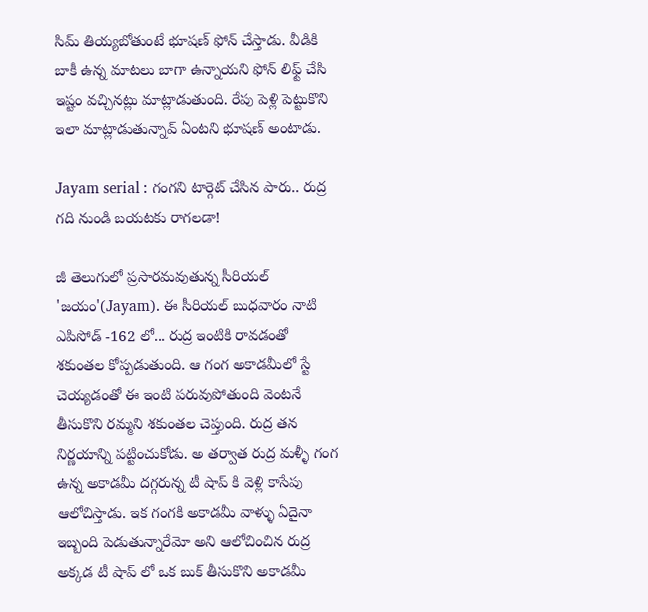సిమ్ తియ్యబోతుంటే భూషణ్ ఫోన్ చేస్తాడు. వీడికి బాకీ ఉన్న మాటలు బాగా ఉన్నాయని ఫోన్ లిఫ్ట్ చేసి ఇష్టం వచ్చినట్లు మాట్లాడుతుంది. రేపు పెళ్లి పెట్టుకొని ఇలా మాట్లాడుతున్నావ్ ఏంటని భూషణ్ అంటాడు.

Jayam serial : గంగని టార్గెట్ చేసిన పారు.. రుద్ర గది నుండి బయటకు రాగలడా!

జీ తెలుగులో ప్రసారమవుతున్న సీరియల్ 'జయం'(Jayam). ఈ సీరియల్ బుధవారం నాటి ఎపిసోడ్ -162 లో... రుద్ర ఇంటికి రావడంతో శకుంతల కోప్పడుతుంది. ఆ గంగ అకాడమీలో స్టే చెయ్యడంతో ఈ ఇంటి పరువుపోతుంది వెంటనే తీసుకొని రమ్మని శకుంతల చెప్తుంది. రుద్ర తన నిర్ణయాన్ని పట్టించుకోడు. అ తర్వాత రుద్ర మళ్ళీ గంగ ఉన్న అకాడమీ దగ్గరున్న టీ షాప్ కి వెళ్లి కాసేపు ఆలోచిస్తాడు. ఇక గంగకి అకాడమీ వాళ్ళు ఏదైనా ఇబ్బంది పెడుతున్నారేమో అని ఆలోచించిన రుద్ర అక్కడ టీ షాప్ లో ఒక బుక్ తీసుకొని అకాడమీ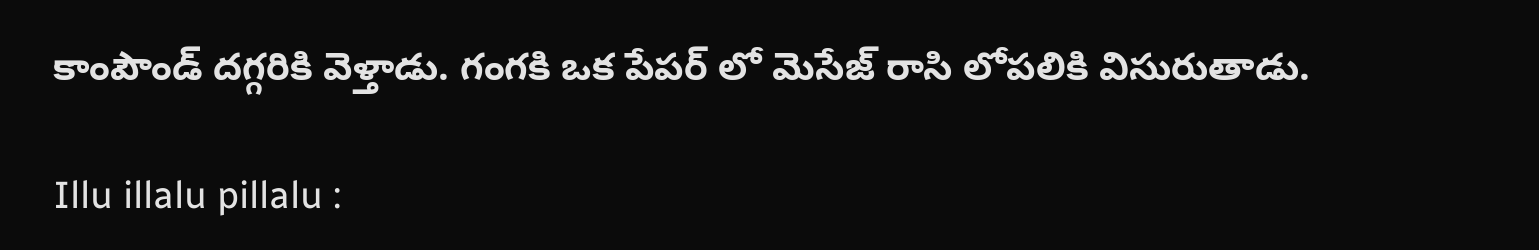కాంపౌండ్ దగ్గరికి వెళ్తాడు. గంగకి ఒక పేపర్ లో మెసేజ్ రాసి లోపలికి విసురుతాడు.

Illu illalu pillalu :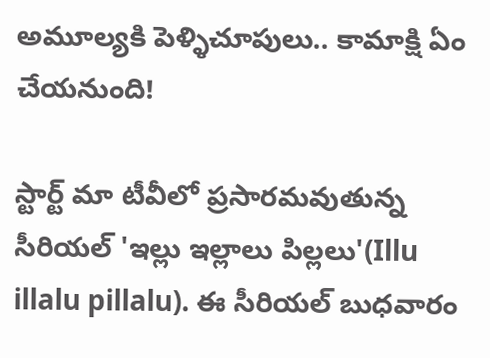అమూల్యకి పెళ్ళిచూపులు.. కామాక్షి ఏం చేయనుంది!

స్టార్ట్ మా టీవీలో ప్రసారమవుతున్న సీరియల్ 'ఇల్లు ఇల్లాలు పిల్లలు'(Illu illalu pillalu). ఈ సీరియల్ బుధవారం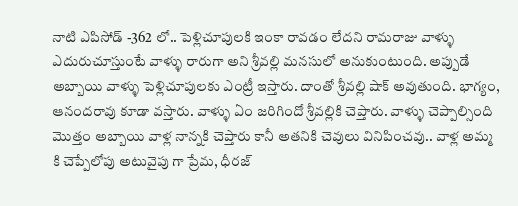నాటి ఎపిసోడ్ -362 లో.. పెళ్లిచూపులకి ఇంకా రావడం లేదని రామరాజు వాళ్ళు ఎదురుచూస్తుంటే వాళ్ళు రారుగా అని శ్రీవల్లి మనసులో అనుకుంటుంది. అప్పుడే అబ్బాయి వాళ్ళు పెళ్లిచూపులకు ఎంట్రీ ఇస్తారు‌. దాంతో శ్రీవల్లి షాక్ అవుతుంది. భాగ్యం, ఆనందరావు కూడా వస్తారు. వాళ్ళు ఏం జరిగిందో శ్రీవల్లికి చెప్తారు. వాళ్ళు చెప్పాల్సింది మొత్తం అబ్బాయి వాళ్ల నాన్నకి చెప్తారు కానీ అతనికి చెవులు వినిపించవు.. వాళ్ల అమ్మ కి చెప్పేలోపు అటువైపు గా ప్రేమ, ధీరజ్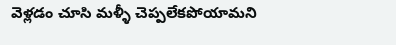వెళ్లడం చూసి మళ్ళీ చెప్పలేకపోయామని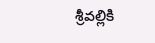శ్రీవల్లికి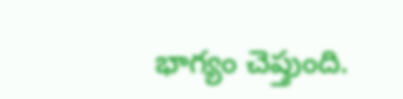భాగ్యం చెప్తుంది.